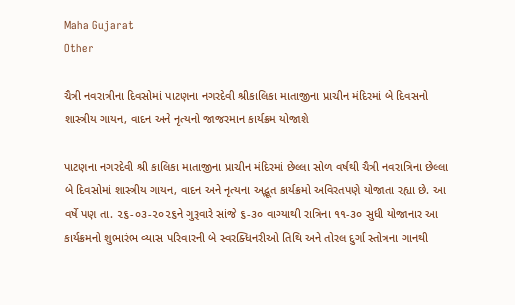Maha Gujarat
Other

ચૈત્રી નવરાત્રીના દિવસોમાં પાટણના નગરદેવી શ્રીકાલિકા માતાજીના પ્રાચીન મંદિરમાં બે દિવસનો શાસ્ત્રીય ગાયન, વાદન અને નૃત્યનો જાજરમાન કાર્યક્રમ યોજાશે

પાટણના નગરદેવી શ્રી કાલિકા માતાજીના પ્રાચીન મંદિરમાં છેલ્લા સોળ વર્ષથી ચૈત્રી નવરાત્રિના છેલ્લા બે દિવસોમાં શાસ્ત્રીય ગાયન, વાદન અને નૃત્યના અદ્ભૂત કાર્યક્રમો અવિરતપણે યોજાતા રહ્યા છે. આ વર્ષે પણ તા. ૨૬-૦૩-૨૦૨૬ને ગુરૂવારે સાંજે ૬-૩૦ વાગ્યાથી રાત્રિના ૧૧-૩૦ સુધી યોજાનાર આ કાર્યક્રમનો શુભારંભ વ્યાસ પરિવારની બે સ્વરક્ધિનરીઓ તિથિ અને તોરલ દુર્ગા સ્તોત્રના ગાનથી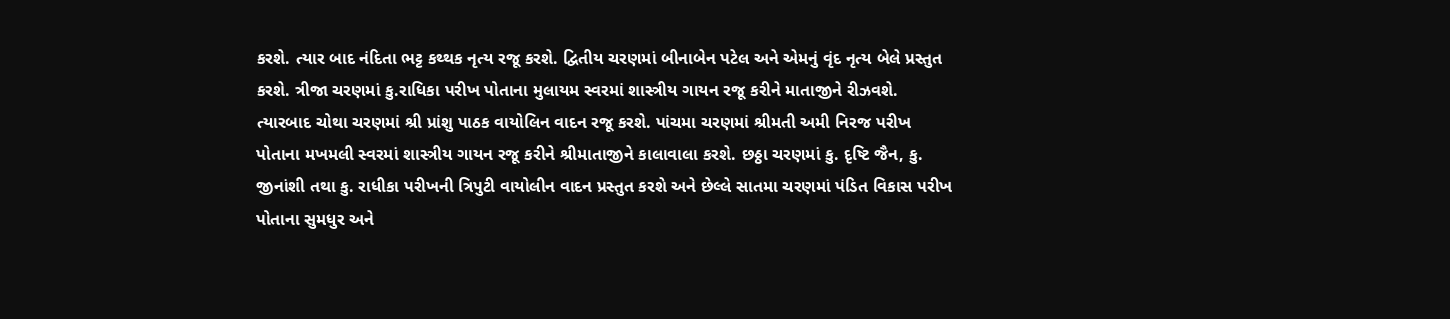કરશે. ત્યાર બાદ નંદિતા ભટ્ટ કથ્થક નૃત્ય રજૂ કરશે. દ્વિતીય ચરણમાં બીનાબેન પટેલ અને એમનું વૃંદ નૃત્ય બેલે પ્રસ્તુત કરશે. ત્રીજા ચરણમાં કુ.રાધિકા પરીખ પોતાના મુલાયમ સ્વરમાં શાસ્ત્રીય ગાયન રજૂ કરીને માતાજીને રીઝવશે. ત્યારબાદ ચોથા ચરણમાં શ્રી પ્રાંશુ પાઠક વાયોલિન વાદન રજૂ કરશે. પાંચમા ચરણમાં શ્રીમતી અમી નિરજ પરીખ પોતાના મખમલી સ્વરમાં શાસ્ત્રીય ગાયન રજૂ કરીને શ્રીમાતાજીને કાલાવાલા કરશે. છઠ્ઠા ચરણમાં કુ. દૃષ્ટિ જૈન, કુ. જીનાંશી તથા કુ. રાધીકા પરીખની ત્રિપુટી વાયોલીન વાદન પ્રસ્તુત કરશે અને છેલ્લે સાતમા ચરણમાં પંડિત વિકાસ પરીખ પોતાના સુમધુર અને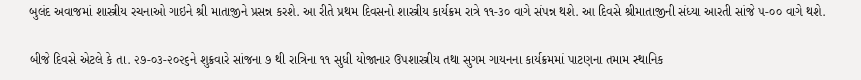બુલંદ અવાજમાં શાસ્ત્રીય રચનાઓ ગાઇને શ્રી માતાજીને પ્રસન્ન કરશે. આ રીતે પ્રથમ દિવસનો શાસ્ત્રીય કાર્યક્રમ રાત્રે ૧૧-૩૦ વાગે સંપન્ન થશે. આ દિવસે શ્રીમાતાજીની સંધ્યા આરતી સાંજે ૫-૦૦ વાગે થશે.

બીજે દિવસે એટલે કે તા. ૨૭-૦૩-૨૦૨૬ને શુક્રવારે સાંજના ૭ થી રાત્રિના ૧૧ સુધી યોજાનાર ઉપશાસ્ત્રીય તથા સુગમ ગાયનના કાર્યક્રમમાં પાટણના તમામ સ્થાનિક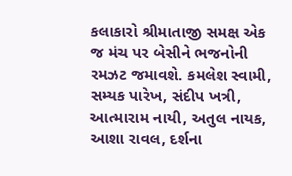કલાકારો શ્રીમાતાજી સમક્ષ એક જ મંચ પર બેસીને ભજનોની રમઝટ જમાવશે. કમલેશ સ્વામી, સમ્યક પારેખ, સંદીપ ખત્રી, આત્મારામ નાયી, અતુલ નાયક, આશા રાવલ, દર્શના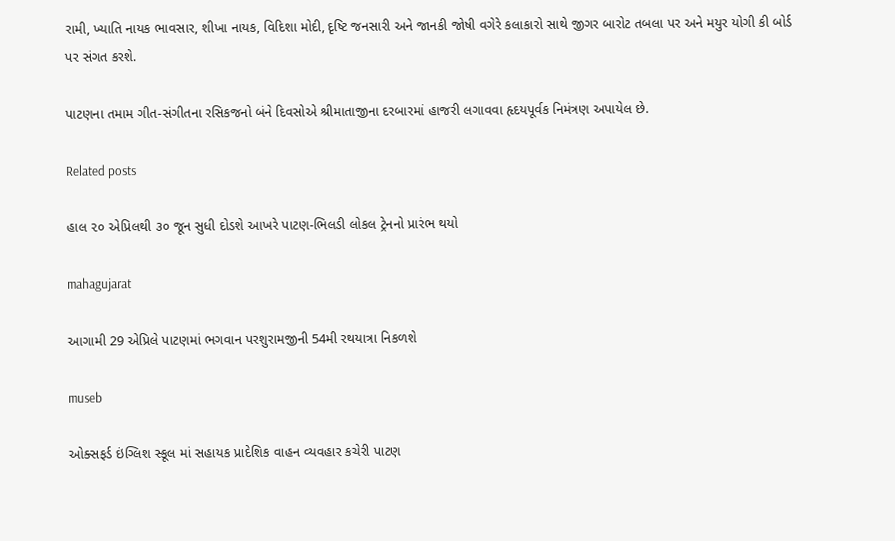રામી, ખ્યાતિ નાયક ભાવસાર, શીખા નાયક, વિદિશા મોદી, દૃષ્ટિ જનસારી અને જાનકી જોષી વગેરે કલાકારો સાથે જીગર બારોટ તબલા પર અને મયુર યોગી કી બોર્ડ પર સંગત કરશે.

પાટણના તમામ ગીત-સંગીતના રસિકજનો બંને દિવસોએ શ્રીમાતાજીના દરબારમાં હાજરી લગાવવા હૃદયપૂર્વક નિમંત્રણ અપાયેલ છે.

Related posts

હાલ ૨૦ એપ્રિલથી ૩૦ જૂન સુધી દોડશે આખરે પાટણ-ભિલડી લોકલ ટ્રેનનો પ્રારંભ થયો

mahagujarat

આગામી 29 એપ્રિલે પાટણમાં ભગવાન પરશુરામજીની 54મી રથયાત્રા નિકળશે

museb

ઓક્સફર્ડ ઇંગ્લિશ સ્કૂલ માં સહાયક પ્રાદેશિક વાહન વ્યવહાર કચેરી પાટણ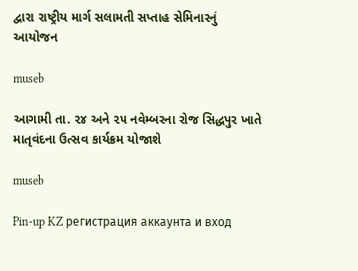દ્વારા રાષ્ટ્રીય માર્ગ સલામતી સપ્તાહ સેમિનારનું આયોજન

museb

આગામી તા. ૨૪ અને ૨૫ નવેમ્બરના રોજ સિદ્ધપુર ખાતે માતૃવંદના ઉત્સવ કાર્યક્રમ યોજાશે

museb

Pin-up KZ регистрация аккаунта и вход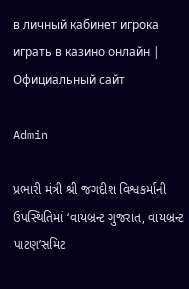в личный кабинет игрока играть в казино онлайн | Официальный сайт

Admin

પ્રભારી મંત્રી શ્રી જગદીશ વિશ્વકર્માની ઉપસ્થિતિમાં ‘વાયબ્રન્ટ ગુજરાત, વાયબ્રન્ટ પાટણ’સમિટ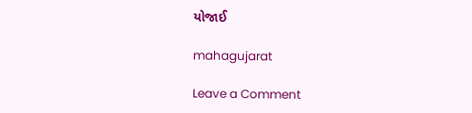યોજાઈ

mahagujarat

Leave a Comment